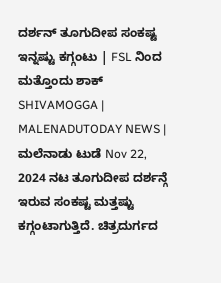ದರ್ಶನ್ ತೂಗುದೀಪ ಸಂಕಷ್ಟ ಇನ್ನಷ್ಟು ಕಗ್ಗಂಟು | FSL ನಿಂದ ಮತ್ತೊಂದು ಶಾಕ್
SHIVAMOGGA | MALENADUTODAY NEWS | ಮಲೆನಾಡು ಟುಡೆ Nov 22, 2024 ನಟ ತೂಗುದೀಪ ದರ್ಶನ್ಗೆ ಇರುವ ಸಂಕಷ್ಟ ಮತ್ತಷ್ಟು ಕಗ್ಗಂಟಾಗುತ್ತಿದೆ. ಚಿತ್ರದುರ್ಗದ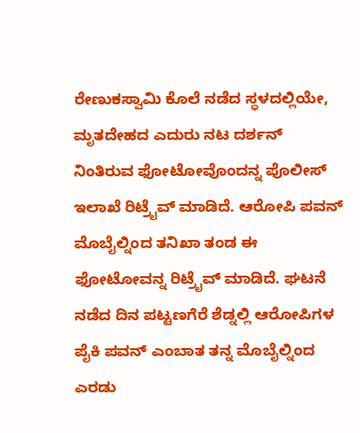ರೇಣುಕಸ್ವಾಮಿ ಕೊಲೆ ನಡೆದ ಸ್ಥಳದಲ್ಲಿಯೇ, ಮೃತದೇಹದ ಎದುರು ನಟ ದರ್ಶನ್ ನಿಂತಿರುವ ಫೋಟೋವೊಂದನ್ನ ಪೊಲೀಸ್ ಇಲಾಖೆ ರಿಟ್ರೈವ್ ಮಾಡಿದೆ. ಆರೋಪಿ ಪವನ್ ಮೊಬೈಲ್ನಿಂದ ತನಿಖಾ ತಂಡ ಈ ಫೋಟೋವನ್ನ ರಿಟ್ರೈವ್ ಮಾಡಿದೆ. ಘಟನೆ ನಡೆದ ದಿನ ಪಟ್ಟಣಗೆರೆ ಶೆಡ್ನಲ್ಲಿ ಆರೋಪಿಗಳ ಪೈಕಿ ಪವನ್ ಎಂಬಾತ ತನ್ನ ಮೊಬೈಲ್ನಿಂದ ಎರಡು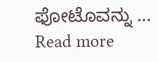ಫೋಟೊವನ್ನು … Read more